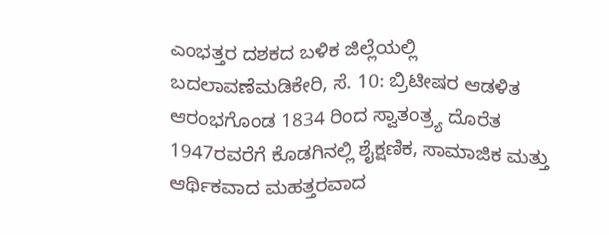ಎಂಭತ್ತರ ದಶಕದ ಬಳಿಕ ಜಿಲ್ಲೆಯಲ್ಲಿ ಬದಲಾವಣೆಮಡಿಕೇರಿ, ಸೆ. 10: ಬ್ರಿಟೀಷರ ಆಡಳಿತ ಆರಂಭಗೊಂಡ 1834 ರಿಂದ ಸ್ವಾತಂತ್ರ್ಯ ದೊರೆತ 1947ರವರೆಗೆ ಕೊಡಗಿನಲ್ಲಿ ಶೈಕ್ಷಣಿಕ, ಸಾಮಾಜಿಕ ಮತ್ತು ಆರ್ಥಿಕವಾದ ಮಹತ್ತರವಾದ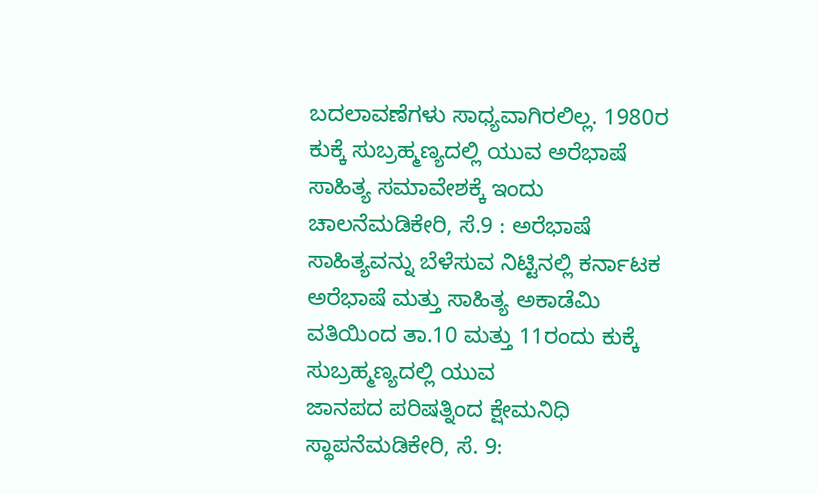ಬದಲಾವಣೆಗಳು ಸಾಧ್ಯವಾಗಿರಲಿಲ್ಲ. 1980ರ
ಕುಕ್ಕೆ ಸುಬ್ರಹ್ಮಣ್ಯದಲ್ಲಿ ಯುವ ಅರೆಭಾಷೆ ಸಾಹಿತ್ಯ ಸಮಾವೇಶಕ್ಕೆ ಇಂದು ಚಾಲನೆಮಡಿಕೇರಿ, ಸೆ.9 : ಅರೆಭಾಷೆ ಸಾಹಿತ್ಯವನ್ನು ಬೆಳೆಸುವ ನಿಟ್ಟಿನಲ್ಲಿ ಕರ್ನಾಟಕ ಅರೆಭಾಷೆ ಮತ್ತು ಸಾಹಿತ್ಯ ಅಕಾಡೆಮಿ ವತಿಯಿಂದ ತಾ.10 ಮತ್ತು 11ರಂದು ಕುಕ್ಕೆ ಸುಬ್ರಹ್ಮಣ್ಯದಲ್ಲಿ ಯುವ
ಜಾನಪದ ಪರಿಷತ್ನಿಂದ ಕ್ಷೇಮನಿಧಿ ಸ್ಥಾಪನೆಮಡಿಕೇರಿ, ಸೆ. 9: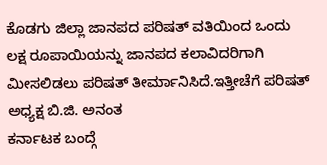ಕೊಡಗು ಜಿಲ್ಲಾ ಜಾನಪದ ಪರಿಷತ್ ವತಿಯಿಂದ ಒಂದು ಲಕ್ಷ ರೂಪಾಯಿಯನ್ನು ಜಾನಪದ ಕಲಾವಿದರಿಗಾಗಿ ಮೀಸಲಿಡಲು ಪರಿಷತ್ ತೀರ್ಮಾನಿಸಿದೆ.ಇತ್ತೀಚೆಗೆ ಪರಿಷತ್ ಅಧ್ಯಕ್ಷ ಬಿ.ಜಿ. ಅನಂತ
ಕರ್ನಾಟಕ ಬಂದ್ಗೆ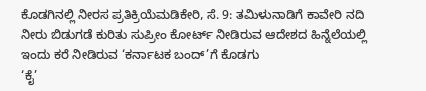ಕೊಡಗಿನಲ್ಲಿ ನೀರಸ ಪ್ರತಿಕ್ರಿಯೆಮಡಿಕೇರಿ, ಸೆ. 9: ತಮಿಳುನಾಡಿಗೆ ಕಾವೇರಿ ನದಿ ನೀರು ಬಿಡುಗಡೆ ಕುರಿತು ಸುಪ್ರೀಂ ಕೋರ್ಟ್ ನೀಡಿರುವ ಆದೇಶದ ಹಿನ್ನೆಲೆಯಲ್ಲಿ ಇಂದು ಕರೆ ನೀಡಿರುವ ‘ಕರ್ನಾಟಕ ಬಂದ್’ಗೆ ಕೊಡಗು
‘ಕೈ’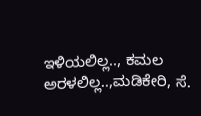ಇಳಿಯಲಿಲ್ಲ.., ಕಮಲ ಅರಳಲಿಲ್ಲ..,ಮಡಿಕೇರಿ, ಸೆ.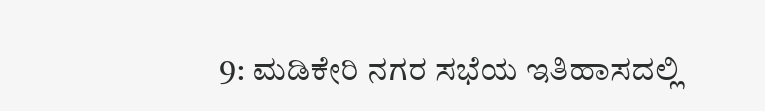9: ಮಡಿಕೇರಿ ನಗರ ಸಭೆಯ ಇತಿಹಾಸದಲ್ಲಿ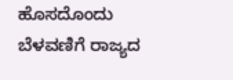ಹೊಸದೊಂದು ಬೆಳವಣಿಗೆ ರಾಜ್ಯದ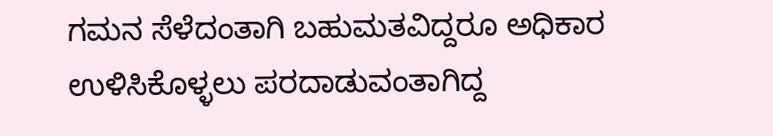ಗಮನ ಸೆಳೆದಂತಾಗಿ ಬಹುಮತವಿದ್ದರೂ ಅಧಿಕಾರ ಉಳಿಸಿಕೊಳ್ಳಲು ಪರದಾಡುವಂತಾಗಿದ್ದ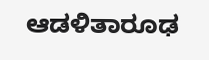ಆಡಳಿತಾರೂಢ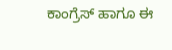ಕಾಂಗ್ರೆಸ್ ಹಾಗೂ ಈ